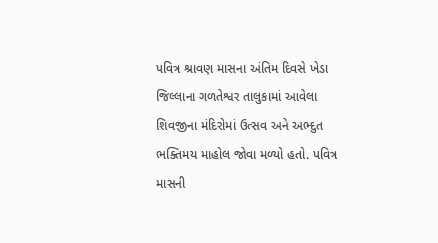પવિત્ર શ્રાવણ માસના અંતિમ દિવસે ખેડા જિલ્લાના ગળતેશ્વર તાલુકામાં આવેલા શિવજીના મંદિરોમાં ઉત્સવ અને અભ્દુત ભક્તિમય માહોલ જોવા મળ્યો હતો. પવિત્ર માસની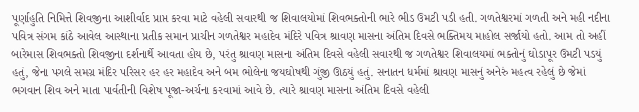પૂર્ણાહુતિ નિમિત્તે શિવજીના આશીર્વાદ પ્રાપ્ત કરવા માટે વહેલી સવારથી જ શિવાલયોમાં શિવભક્તોની ભારે ભીડ ઉમટી પડી હતી. ગળતેશ્વરમાં ગળતી અને મહી નદીના પવિત્ર સંગમ કાંઠે આવેલ આસ્થાના પ્રતીક સમાન પ્રાચીન ગળતેશ્વર મહાદેવ મંદિરે પવિત્ર શ્રાવણ માસના અંતિમ દિવસે ભક્તિમય માહોલ સર્જાયો હતો. આમ તો અહીં બારેમાસ શિવભક્તો શિવજીના દર્શનાર્થે આવતા હોય છે, પરંતુ શ્રાવણ માસના અંતિમ દિવસે વહેલી સવારથી જ ગળતેશ્વર શિવાલયમાં ભક્તોનું ઘોડાપૂર ઉમટી પડયું હતું, જેના પગલે સમગ્ર મંદિર પરિસર હર હર મહાદેવ અને બમ ભોલેના જયઘોષથી ગુંજી ઊઠયું હતું. સનાતન ધર્મમાં શ્રાવણ માસનું અનેરું મહત્વ રહેલું છે જેમાં ભગવાન શિવ અને માતા પાર્વતીની વિશેષ પૂજા-અર્ચના કરવામાં આવે છે. ત્યારે શ્રાવણ માસના અંતિમ દિવસે વહેલી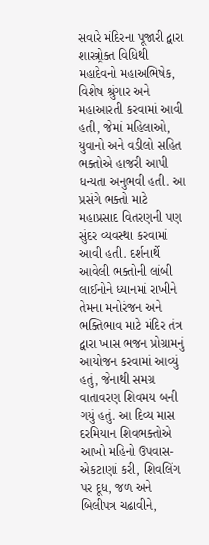સવારે મંદિરના પૂજારી દ્વારા શાસ્ત્ર્રોક્ત વિધિથી મહાદેવનો મહાઅભિષેક, વિશેષ શ્રુંગાર અને મહાઆરતી કરવામાં આવી હતી, જેમાં મહિલાઓ, યુવાનો અને વડીલો સહિત ભક્તોએ હાજરી આપી ધન્યતા અનુભવી હતી. આ પ્રસંગે ભક્તો માટે મહાપ્રસાદ વિતરણની પણ સુંદર વ્યવસ્થા કરવામાં આવી હતી. દર્શનાર્થે આવેલી ભક્તોની લાંબી લાઈનોને ધ્યાનમાં રાખીને તેમના મનોરંજન અને ભક્તિભાવ માટે મંદિર તંત્ર દ્વારા ખાસ ભજન પ્રોગ્રામનું આયોજન કરવામાં આવ્યું હતું, જેનાથી સમગ્ર વાતાવરણ શિવમય બની ગયું હતું. આ દિવ્ય માસ દરમિયાન શિવભક્તોએ આખો મહિનો ઉપવાસ-એકટાણાં કરી, શિવલિંગ પર દૂધ, જળ અને બિલીપત્ર ચઢાવીને,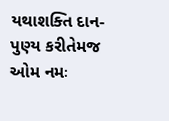યથાશક્તિ દાન-પુણ્ય કરીતેમજ ઓમ નમઃ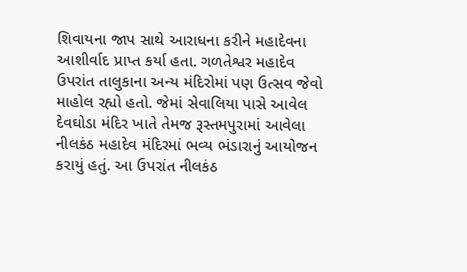શિવાયના જાપ સાથે આરાધના કરીને મહાદેવના આશીર્વાદ પ્રાપ્ત કર્યા હતા. ગળતેશ્વર મહાદેવ ઉપરાંત તાલુકાના અન્ય મંદિરોમાં પણ ઉત્સવ જેવો માહોલ રહ્યો હતો. જેમાં સેવાલિયા પાસે આવેલ દેવઘોડા મંદિર ખાતે તેમજ રૂસ્તમપુરામાં આવેલા નીલકંઠ મહાદેવ મંદિરમાં ભવ્ય ભંડારાનું આયોજન કરાયું હતું. આ ઉપરાંત નીલકંઠ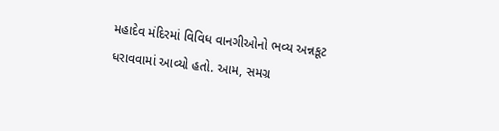મહાદેવ મંદિરમાં વિવિધ વાનગીઓનો ભવ્ય અન્નકૂટ ધરાવવામાં આવ્યો હતો. આમ, સમગ્ર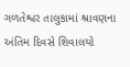ગળતેશ્વર તાલુકામાં શ્રાવણના અંતિમ દિવસે શિવાલયો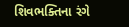શિવભક્તિના રંગે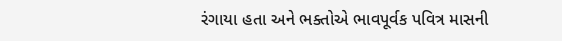રંગાયા હતા અને ભક્તોએ ભાવપૂર્વક પવિત્ર માસની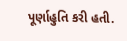પૂર્ણાહુતિ કરી હતી.